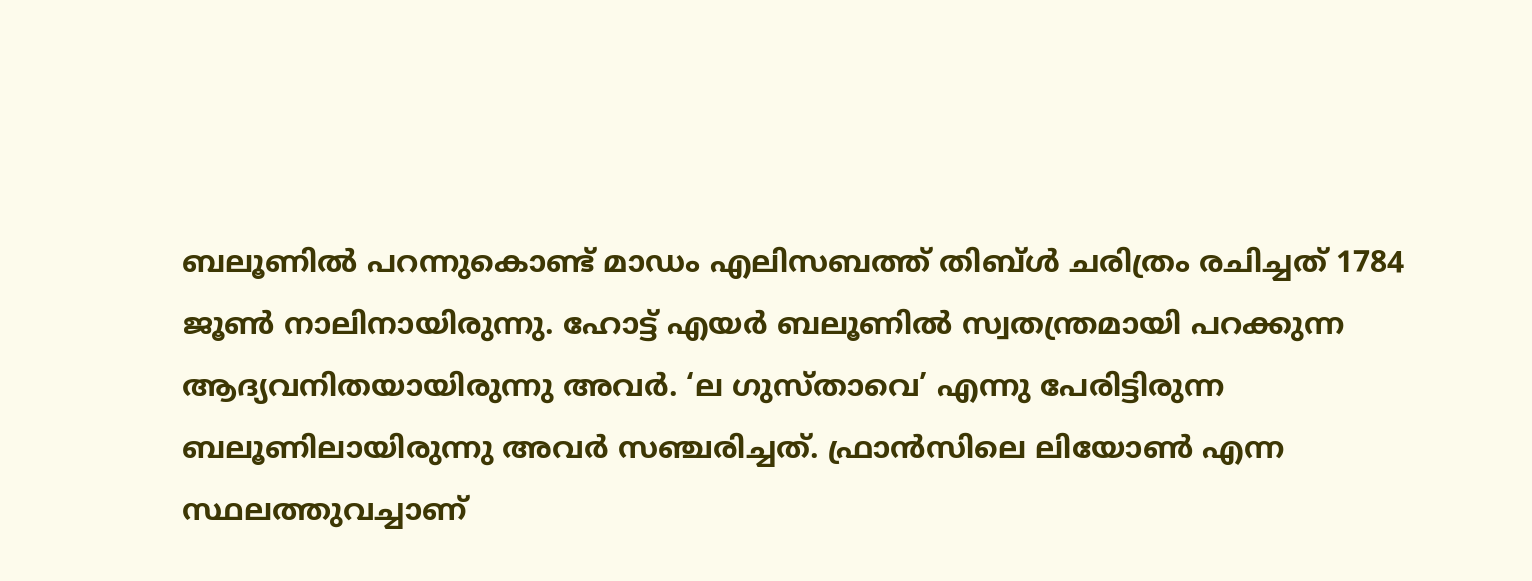ബലൂണിൽ പറന്നുകൊണ്ട് മാഡം എലിസബത്ത് തിബ്ൾ ചരിത്രം രചിച്ചത് 1784 ജൂൺ നാലിനായിരുന്നു. ഹോട്ട് എയർ ബലൂണിൽ സ്വതന്ത്രമായി പറക്കുന്ന ആദ്യവനിതയായിരുന്നു അവർ. ‘ല ഗുസ്താവെ’ എന്നു പേരിട്ടിരുന്ന ബലൂണിലായിരുന്നു അവർ സഞ്ചരിച്ചത്. ഫ്രാൻസിലെ ലിയോൺ എന്ന സ്ഥലത്തുവച്ചാണ്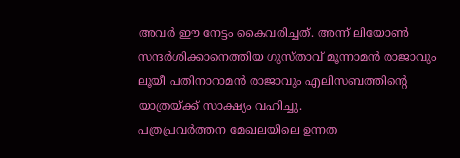അവർ ഈ നേട്ടം കൈവരിച്ചത്. അന്ന് ലിയോൺ സന്ദർശിക്കാനെത്തിയ ഗുസ്താവ് മൂന്നാമൻ രാജാവും ലൂയീ പതിനാറാമൻ രാജാവും എലിസബത്തിന്റെ യാത്രയ്ക്ക് സാക്ഷ്യം വഹിച്ചു.
പത്രപ്രവർത്തന മേഖലയിലെ ഉന്നത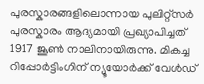പുരസ്കാരങ്ങളിലൊന്നായ പുലിറ്റ്സർ പുരസ്കാരം ആദ്യമായി പ്രഖ്യാപിച്ചത് 1917 ജൂൺ നാലിനായിരുന്നു. മികച്ച റിപ്പോർട്ടിംഗിന് ന്യൂയോർക്ക് വേൾഡ്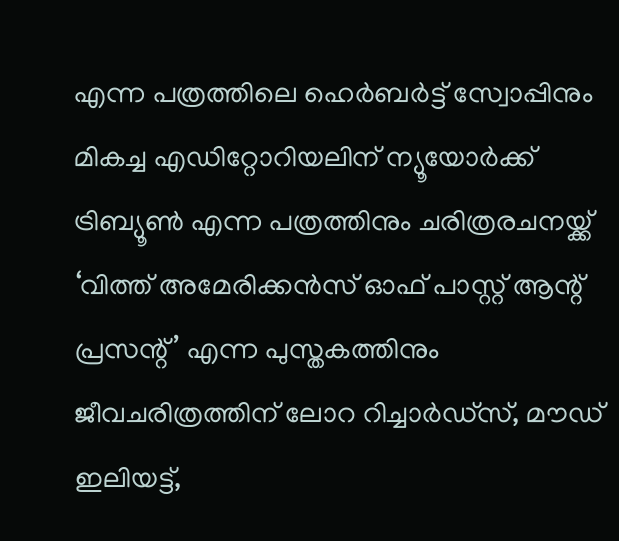എന്ന പത്രത്തിലെ ഹെർബർട്ട് സ്വോപ്പിനും മികച്ച എഡിറ്റോറിയലിന് ന്യൂയോർക്ക് ട്രിബ്യൂൺ എന്ന പത്രത്തിനും ചരിത്രരചനയ്ക്ക് ‘വിത്ത് അമേരിക്കൻസ് ഓഫ് പാസ്റ്റ് ആന്റ് പ്രസന്റ്’ എന്ന പുസ്തകത്തിനും ജീവചരിത്രത്തിന് ലോറ റിച്ചാർഡ്സ്, മൗഡ് ഇലിയട്ട്,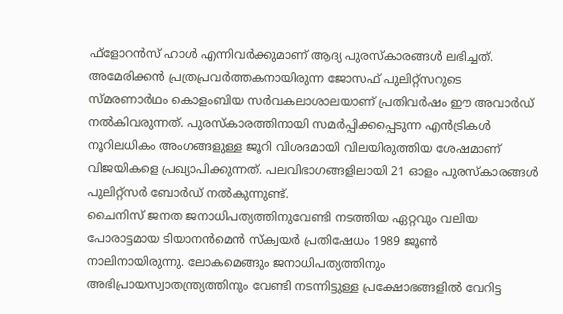ഫ്ളോറൻസ് ഹാൾ എന്നിവർക്കുമാണ് ആദ്യ പുരസ്കാരങ്ങൾ ലഭിച്ചത്. അമേരിക്കൻ പ്രത്രപ്രവർത്തകനായിരുന്ന ജോസഫ് പുലിറ്റ്സറുടെ സ്മരണാർഥം കൊളംബിയ സർവകലാശാലയാണ് പ്രതിവർഷം ഈ അവാർഡ് നൽകിവരുന്നത്. പുരസ്കാരത്തിനായി സമർപ്പിക്കപ്പെടുന്ന എൻട്രികൾ നൂറിലധികം അംഗങ്ങളുള്ള ജൂറി വിശദമായി വിലയിരുത്തിയ ശേഷമാണ് വിജയികളെ പ്രഖ്യാപിക്കുന്നത്. പലവിഭാഗങ്ങളിലായി 21 ഓളം പുരസ്കാരങ്ങൾ പുലിറ്റ്സർ ബോർഡ് നൽകുന്നുണ്ട്.
ചൈനിസ് ജനത ജനാധിപത്യത്തിനുവേണ്ടി നടത്തിയ ഏറ്റവും വലിയ പോരാട്ടമായ ടിയാനൻമെൻ സ്ക്വയർ പ്രതിഷേധം 1989 ജൂൺ നാലിനായിരുന്നു. ലോകമെങ്ങും ജനാധിപത്യത്തിനും അഭിപ്രായസ്വാതന്ത്ര്യത്തിനും വേണ്ടി നടന്നിട്ടുള്ള പ്രക്ഷോഭങ്ങളിൽ വേറിട്ട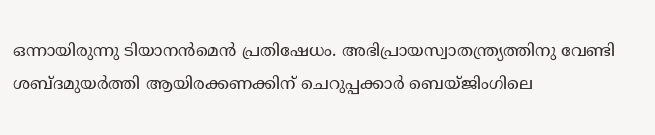ഒന്നായിരുന്നു ടിയാനൻമെൻ പ്രതിഷേധം. അഭിപ്രായസ്വാതന്ത്ര്യത്തിനു വേണ്ടി ശബ്ദമുയർത്തി ആയിരക്കണക്കിന് ചെറുപ്പക്കാർ ബെയ്ജിംഗിലെ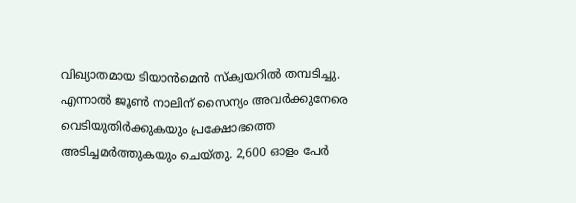വിഖ്യാതമായ ടിയാൻമെൻ സ്ക്വയറിൽ തമ്പടിച്ചു. എന്നാൽ ജൂൺ നാലിന് സൈന്യം അവർക്കുനേരെ വെടിയുതിർക്കുകയും പ്രക്ഷോഭത്തെ അടിച്ചമർത്തുകയും ചെയ്തു. 2,600 ഓളം പേർ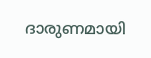ദാരുണമായി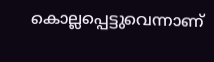കൊല്ലപ്പെട്ടുവെന്നാണ്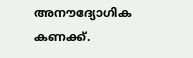അനൗദ്യോഗിക കണക്ക്.